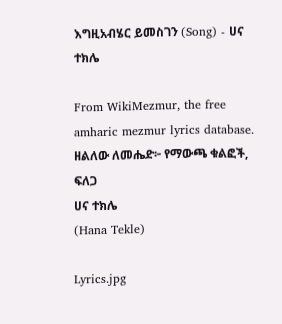እግዚአብሄር ይመስገን (Song) - ሀና ተክሌ

From WikiMezmur, the free amharic mezmur lyrics database.
ዘልለው ለመሔድ፦ የማውጫ ቁልፎች, ፍለጋ
ሀና ተክሌ
(Hana Tekle)

Lyrics.jpg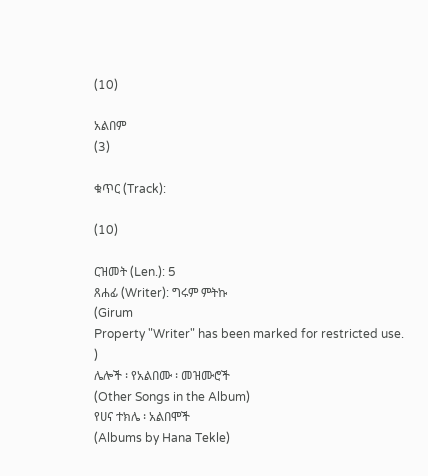(10)

አልበም
(3)

ቁጥር (Track):

(10)

ርዝመት (Len.): 5
ጸሐፊ (Writer): ግሩም ምትኩ
(Girum
Property "Writer" has been marked for restricted use.
)
ሌሎች ፡ የአልበሙ ፡ መዝሙሮች
(Other Songs in the Album)
የሀና ተክሌ ፡ አልበሞች
(Albums by Hana Tekle)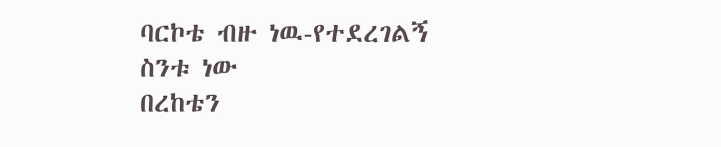ባርኮቴ ብዙ ነዉ-የተደረገልኝ ስንቱ ነው
በረከቴን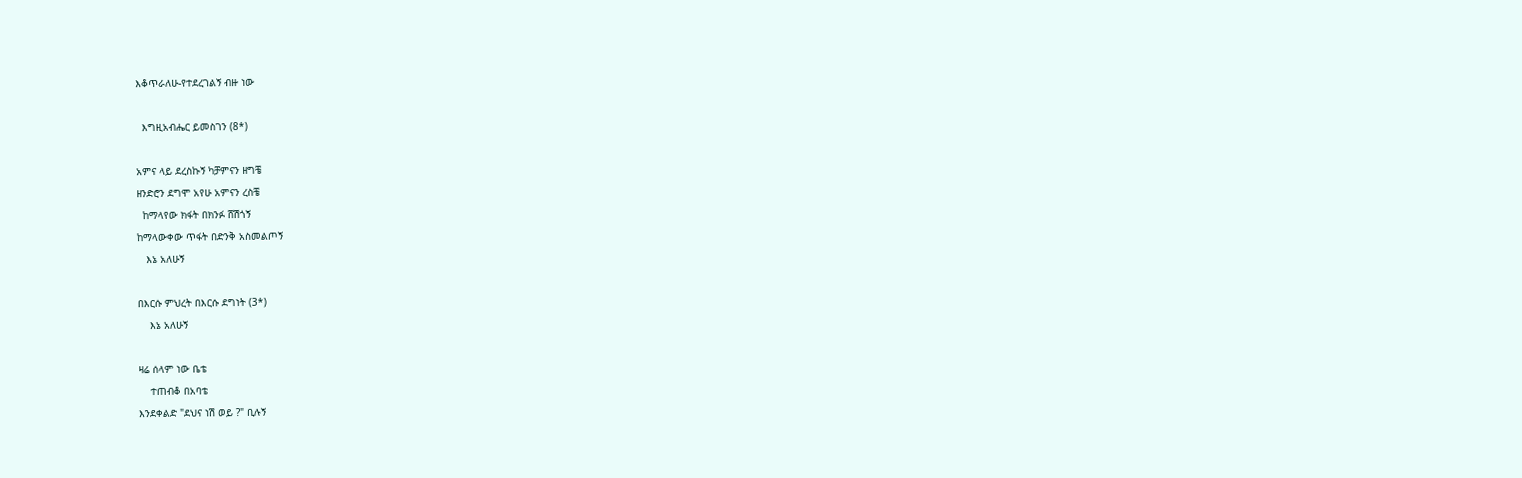እቆጥራለሁ-የተደረገልኝ ብዙ ነው

  እግዚአብሔር ይመስገን (8*)

አምና ላይ ደረስኩኝ ካቻምናን ዘግቼ
ዘንድሮን ደግሞ አየሁ አምናን ረስቼ
  ከማላየው ክፋት በክንፉ ሸሽጎኝ
ከማላውቀው ጥፋት በድንቅ አስመልጦኝ
   እኔ አለሁኝ

በእርሱ ምህረት በእርሱ ደግነት (3*)
    እኔ አለሁኝ

ዛሬ ሰላም ነው ቤቴ
    ተጠብቆ በአባቴ
እንደቀልድ "ደህና ነሽ ወይ ?" ቢሉኝ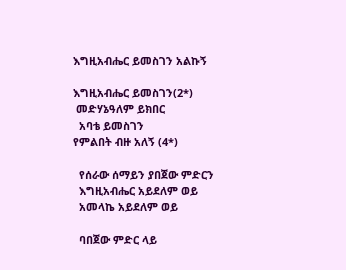እግዚአብሔር ይመስገን አልኩኝ

እግዚአብሔር ይመስገን(2*)
 መድሃኔዓለም ይክበር
  አባቴ ይመስገን
የምልበት ብዙ አለኝ (4*)

  የሰራው ሰማይን ያበጀው ምድርን
  እግዚአብሔር አይደለም ወይ
  አመላኬ አይደለም ወይ

  ባበጀው ምድር ላይ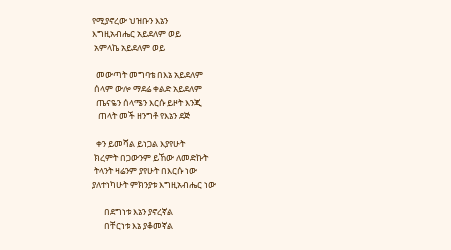የሚያኖረው ህዝቡን እኔን
እግዚአብሔር አይደለም ወይ
 አምላኬ አይደለም ወይ

  መውጣት መግባቴ በእኔ አይደለም
 ሰላም ውሎ ማደሬ ቀልድ አይደለም
  ጤናዬን ሰላሜን እርሱ ይዞት እንጂ
   ጠላት መች ዘንግቶ የእኔን ደጅ

  ቀን ይመሻል ይነጋል እያየሁት
 ክረምት በጋውንም ይኸው ለመድኩት
 ትላንት ዛሬንም ያየሁት በእርሱ ነው
ያለተነካሁት ምክንያቱ እግዚአብሔር ነው

      በደግነቱ እኔን ያኖረኛል
      በቸርነቱ እኔ ያቆመኛል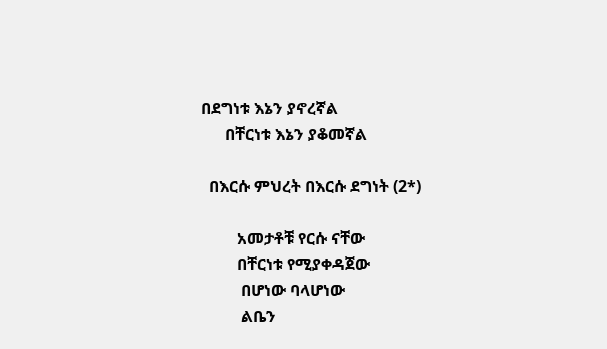በደግነቱ እኔን ያኖረኛል
      በቸርነቱ እኔን ያቆመኛል

  በእርሱ ምህረት በእርሱ ደግነት (2*)

         አመታቶቹ የርሱ ናቸው
         በቸርነቱ የሚያቀዳጀው
          በሆነው ባላሆነው
          ልቤን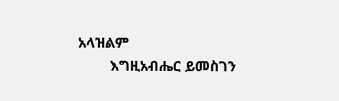አላዝልም
        እግዚአብሔር ይመስገን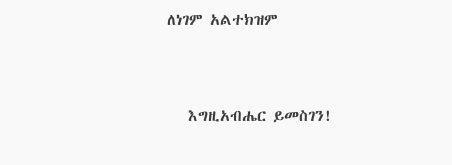ለነገም አልተክዝም


   እግዚአብሔር ይመስገን!